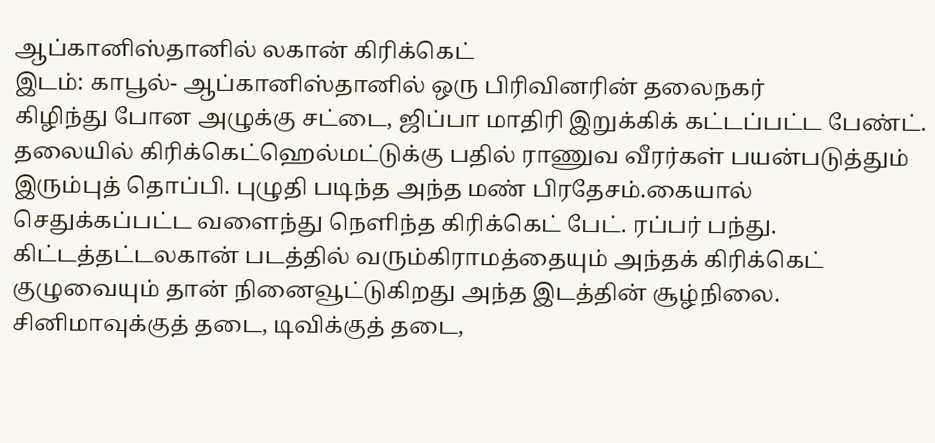ஆப்கானிஸ்தானில் லகான் கிரிக்கெட்
இடம்: காபூல்- ஆப்கானிஸ்தானில் ஒரு பிரிவினரின் தலைநகர்
கிழிந்து போன அழுக்கு சட்டை, ஜிப்பா மாதிரி இறுக்கிக் கட்டப்பட்ட பேண்ட். தலையில் கிரிக்கெட்ஹெல்மட்டுக்கு பதில் ராணுவ வீரர்கள் பயன்படுத்தும் இரும்புத் தொப்பி. புழுதி படிந்த அந்த மண் பிரதேசம்.கையால் செதுக்கப்பட்ட வளைந்து நெளிந்த கிரிக்கெட் பேட். ரப்பர் பந்து. கிட்டத்தட்டலகான் படத்தில் வரும்கிராமத்தையும் அந்தக் கிரிக்கெட் குழுவையும் தான் நினைவூட்டுகிறது அந்த இடத்தின் சூழ்நிலை.
சினிமாவுக்குத் தடை, டிவிக்குத் தடை,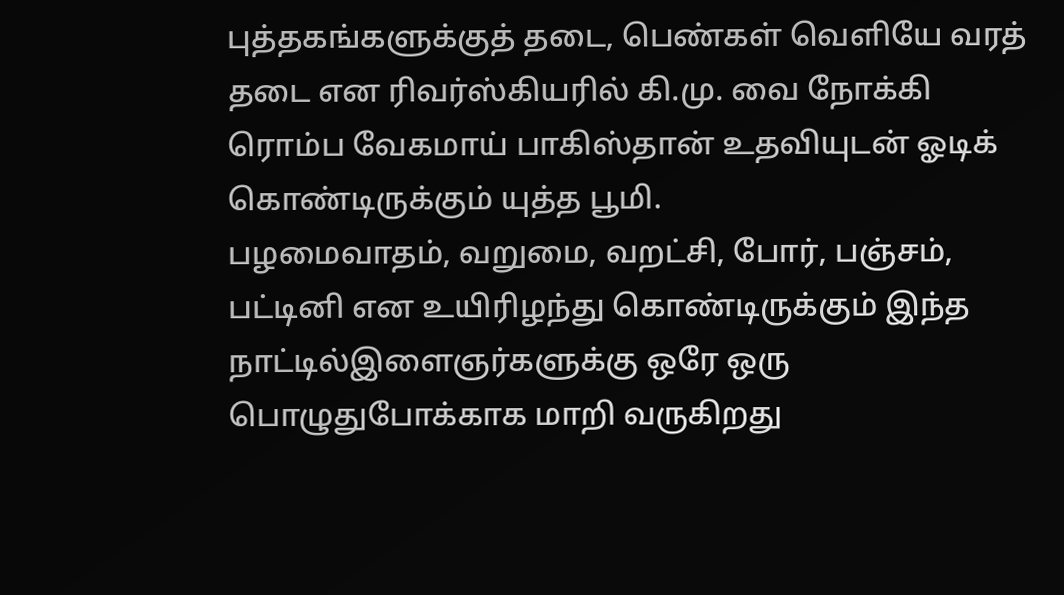புத்தகங்களுக்குத் தடை, பெண்கள் வெளியே வரத் தடை என ரிவர்ஸ்கியரில் கி.மு. வை நோக்கி ரொம்ப வேகமாய் பாகிஸ்தான் உதவியுடன் ஓடிக் கொண்டிருக்கும் யுத்த பூமி.
பழமைவாதம், வறுமை, வறட்சி, போர், பஞ்சம், பட்டினி என உயிரிழந்து கொண்டிருக்கும் இந்த நாட்டில்இளைஞர்களுக்கு ஒரே ஒரு பொழுதுபோக்காக மாறி வருகிறது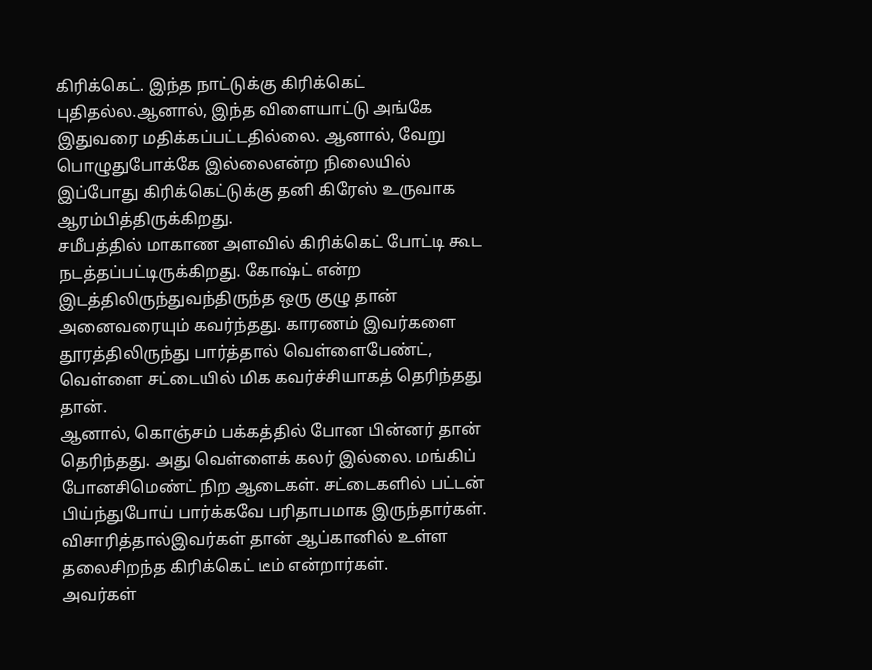கிரிக்கெட். இந்த நாட்டுக்கு கிரிக்கெட் புதிதல்ல.ஆனால், இந்த விளையாட்டு அங்கே இதுவரை மதிக்கப்பட்டதில்லை. ஆனால், வேறு பொழுதுபோக்கே இல்லைஎன்ற நிலையில் இப்போது கிரிக்கெட்டுக்கு தனி கிரேஸ் உருவாக ஆரம்பித்திருக்கிறது.
சமீபத்தில் மாகாண அளவில் கிரிக்கெட் போட்டி கூட நடத்தப்பட்டிருக்கிறது. கோஷ்ட் என்ற இடத்திலிருந்துவந்திருந்த ஒரு குழு தான் அனைவரையும் கவர்ந்தது. காரணம் இவர்களை தூரத்திலிருந்து பார்த்தால் வெள்ளைபேண்ட், வெள்ளை சட்டையில் மிக கவர்ச்சியாகத் தெரிந்தது தான்.
ஆனால், கொஞ்சம் பக்கத்தில் போன பின்னர் தான் தெரிந்தது. அது வெள்ளைக் கலர் இல்லை. மங்கிப் போனசிமெண்ட் நிற ஆடைகள். சட்டைகளில் பட்டன் பிய்ந்துபோய் பார்க்கவே பரிதாபமாக இருந்தார்கள். விசாரித்தால்இவர்கள் தான் ஆப்கானில் உள்ள தலைசிறந்த கிரிக்கெட் டீம் என்றார்கள்.
அவர்கள்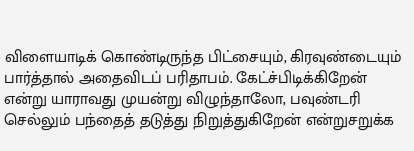விளையாடிக் கொண்டிருந்த பிட்சையும், கிரவுண்டையும் பார்த்தால் அதைவிடப் பரிதாபம். கேட்ச்பிடிக்கிறேன் என்று யாராவது முயன்று விழுந்தாலோ, பவுண்டரி செல்லும் பந்தைத் தடுத்து நிறுத்துகிறேன் என்றுசறுக்க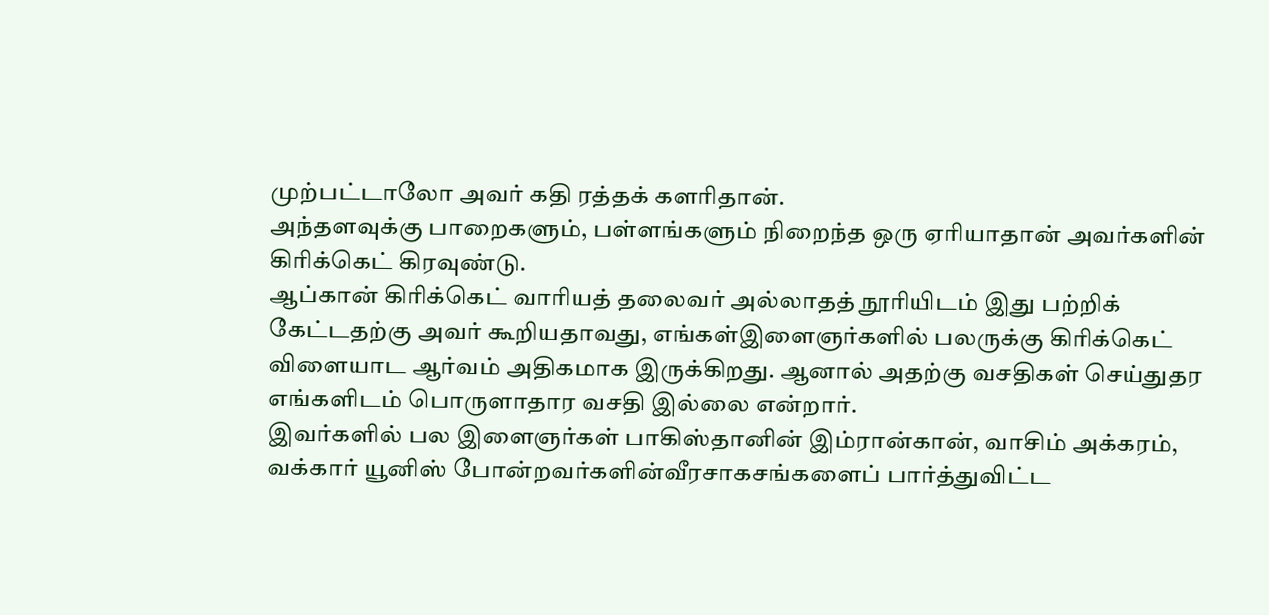முற்பட்டாலோ அவர் கதி ரத்தக் களரிதான்.
அந்தளவுக்கு பாறைகளும், பள்ளங்களும் நிறைந்த ஒரு ஏரியாதான் அவர்களின் கிரிக்கெட் கிரவுண்டு.
ஆப்கான் கிரிக்கெட் வாரியத் தலைவர் அல்லாதத் நூரியிடம் இது பற்றிக் கேட்டதற்கு அவர் கூறியதாவது, எங்கள்இளைஞர்களில் பலருக்கு கிரிக்கெட் விளையாட ஆர்வம் அதிகமாக இருக்கிறது. ஆனால் அதற்கு வசதிகள் செய்துதர எங்களிடம் பொருளாதார வசதி இல்லை என்றார்.
இவர்களில் பல இளைஞர்கள் பாகிஸ்தானின் இம்ரான்கான், வாசிம் அக்கரம், வக்கார் யூனிஸ் போன்றவர்களின்வீரசாகசங்களைப் பார்த்துவிட்ட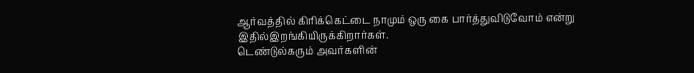ஆர்வத்தில் கிரிக்கெட்டை நாமும் ஒரு கை பார்த்துவிடுவோம் என்று இதில்இறங்கியிருக்கிறார்கள்.
டெண்டுல்கரும் அவர்களின்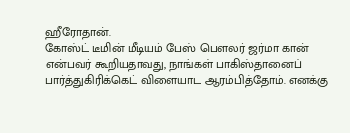ஹீரோதான்.
கோஸ்ட் டீமின் மீடியம் பேஸ் பெளலர் ஜர்மா கான் என்பவர் கூறியதாவது, நாங்கள் பாகிஸ்தானைப் பார்த்துகிரிக்கெட் விளையாட ஆரம்பித்தோம். எனக்கு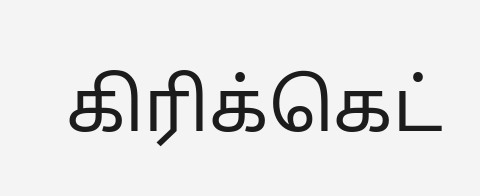கிரிக்கெட்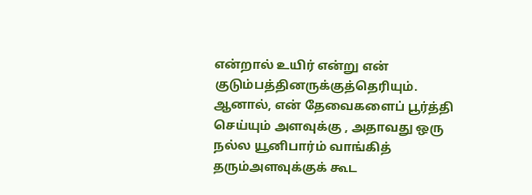என்றால் உயிர் என்று என் குடும்பத்தினருக்குத்தெரியும். ஆனால், என் தேவைகளைப் பூர்த்தி செய்யும் அளவுக்கு , அதாவது ஒரு நல்ல யூனிபார்ம் வாங்கித் தரும்அளவுக்குக் கூட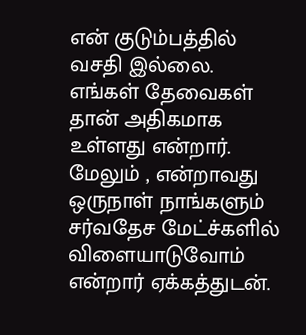என் குடும்பத்தில் வசதி இல்லை. எங்கள் தேவைகள் தான் அதிகமாக உள்ளது என்றார்.
மேலும் , என்றாவது ஒருநாள் நாங்களும் சர்வதேச மேட்ச்களில் விளையாடுவோம் என்றார் ஏக்கத்துடன்.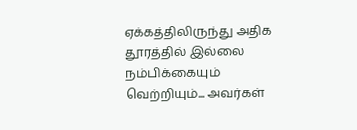ஏக்கத்திலிருந்து அதிக தூரத்தில் இல்லை நம்பிக்கையும் வெற்றியும்... அவர்கள்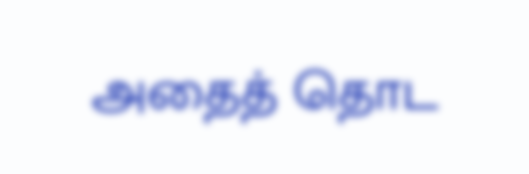அதைத் தொட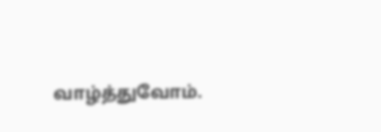வாழ்த்துவோம்.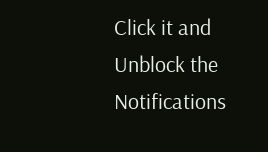Click it and Unblock the Notifications